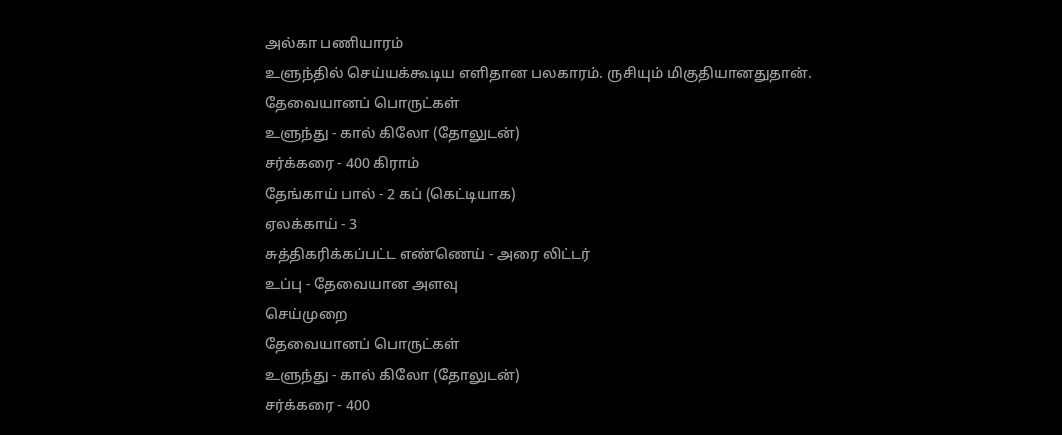அல்கா பணியாரம்
உளுந்தில் செய்யக்கூடிய எளிதான பலகாரம். ருசியும் மிகுதியானதுதான்.
தேவையானப் பொருட்கள்
உளுந்து - கால் கிலோ (தோலுடன்)
சர்க்கரை - 400 கிராம்
தேங்காய் பால் - 2 கப் (கெட்டியாக)
ஏலக்காய் - 3
சுத்திகரிக்கப்பட்ட எண்ணெய் - அரை லிட்டர்
உப்பு - தேவையான அளவு
செய்முறை
தேவையானப் பொருட்கள்
உளுந்து - கால் கிலோ (தோலுடன்)
சர்க்கரை - 400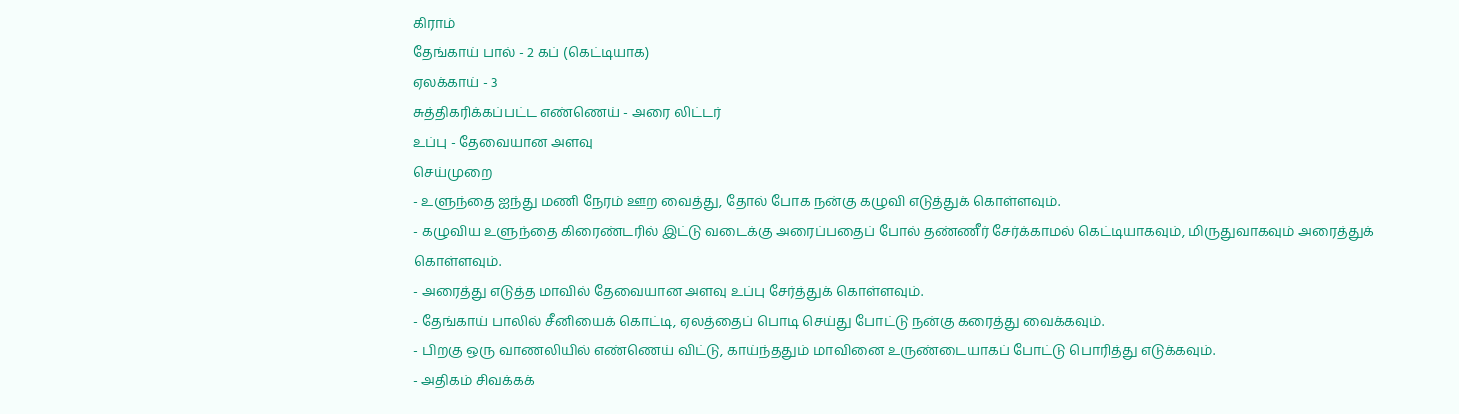கிராம்
தேங்காய் பால் - 2 கப் (கெட்டியாக)
ஏலக்காய் - 3
சுத்திகரிக்கப்பட்ட எண்ணெய் - அரை லிட்டர்
உப்பு - தேவையான அளவு
செய்முறை
- உளுந்தை ஐந்து மணி நேரம் ஊற வைத்து, தோல் போக நன்கு கழுவி எடுத்துக் கொள்ளவும்.
- கழுவிய உளுந்தை கிரைண்டரில் இட்டு வடைக்கு அரைப்பதைப் போல் தண்ணீர் சேர்க்காமல் கெட்டியாகவும், மிருதுவாகவும் அரைத்துக் கொள்ளவும்.
- அரைத்து எடுத்த மாவில் தேவையான அளவு உப்பு சேர்த்துக் கொள்ளவும்.
- தேங்காய் பாலில் சீனியைக் கொட்டி, ஏலத்தைப் பொடி செய்து போட்டு நன்கு கரைத்து வைக்கவும்.
- பிறகு ஒரு வாணலியில் எண்ணெய் விட்டு, காய்ந்ததும் மாவினை உருண்டையாகப் போட்டு பொரித்து எடுக்கவும்.
- அதிகம் சிவக்கக்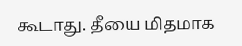கூடாது. தீயை மிதமாக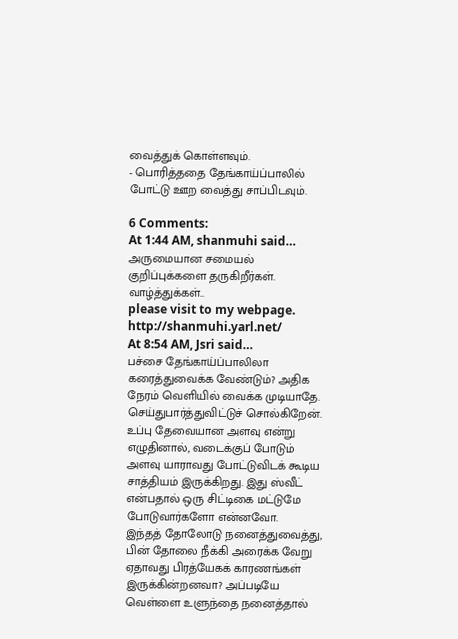வைத்துக் கொள்ளவும்.
- பொரித்ததை தேங்காய்ப்பாலில் போட்டு ஊற வைத்து சாப்பிடவும்.

6 Comments:
At 1:44 AM, shanmuhi said…
அருமையான சமையல் குறிப்புக்களை தருகிறீர்கள். வாழ்த்துக்கள்..
please visit to my webpage.
http://shanmuhi.yarl.net/
At 8:54 AM, Jsri said…
பச்சை தேங்காய்ப்பாலிலா கரைத்துவைக்க வேண்டும்? அதிக நேரம் வெளியில் வைக்க முடியாதே. செய்துபார்த்துவிட்டுச் சொல்கிறேன்.
உப்பு தேவையான அளவு என்று எழுதினால், வடைக்குப் போடும் அளவு யாராவது போட்டுவிடக் கூடிய சாத்தியம் இருக்கிறது. இது ஸ்வீட் என்பதால் ஒரு சிட்டிகை மட்டுமே போடுவார்களோ என்னவோ.
இந்தத் தோலோடு நனைத்துவைத்து, பின் தோலை நீக்கி அரைக்க வேறு ஏதாவது பிரத்யேகக் காரணங்கள் இருக்கின்றனவா? அப்படியே வெள்ளை உளுந்தை நனைத்தால்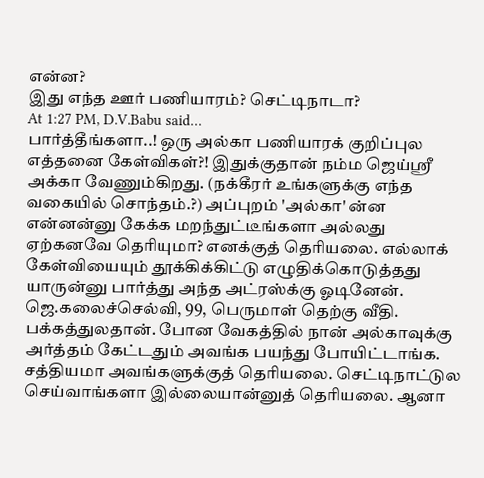என்ன?
இது எந்த ஊர் பணியாரம்? செட்டிநாடா?
At 1:27 PM, D.V.Babu said…
பார்த்தீங்களா..! ஒரு அல்கா பணியாரக் குறிப்புல எத்தனை கேள்விகள்?! இதுக்குதான் நம்ம ஜெய்ஸ்ரீ அக்கா வேணும்கிறது. (நக்கீரர் உங்களுக்கு எந்த வகையில் சொந்தம்.?) அப்புறம் 'அல்கா' ன்ன என்னன்னு கேக்க மறந்துட்டீங்களா அல்லது ஏற்கனவே தெரியுமா? எனக்குத் தெரியலை. எல்லாக் கேள்வியையும் தூக்கிக்கிட்டு எழுதிக்கொடுத்தது யாருன்னு பார்த்து அந்த அட்ரஸ்க்கு ஓடினேன். ஜெ.கலைச்செல்வி, 99, பெருமாள் தெற்கு வீதி. பக்கத்துலதான். போன வேகத்தில் நான் அல்காவுக்கு அர்த்தம் கேட்டதும் அவங்க பயந்து போயிட்டாங்க. சத்தியமா அவங்களுக்குத் தெரியலை. செட்டிநாட்டுல செய்வாங்களா இல்லையான்னுத் தெரியலை. ஆனா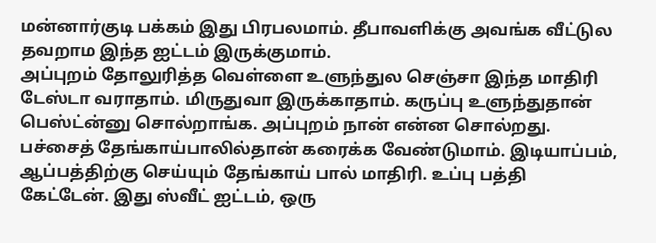மன்னார்குடி பக்கம் இது பிரபலமாம். தீபாவளிக்கு அவங்க வீட்டுல தவறாம இந்த ஐட்டம் இருக்குமாம்.
அப்புறம் தோலுரித்த வெள்ளை உளுந்துல செஞ்சா இந்த மாதிரி டேஸ்டா வராதாம். மிருதுவா இருக்காதாம். கருப்பு உளுந்துதான் பெஸ்ட்ன்னு சொல்றாங்க. அப்புறம் நான் என்ன சொல்றது.
பச்சைத் தேங்காய்பாலில்தான் கரைக்க வேண்டுமாம். இடியாப்பம், ஆப்பத்திற்கு செய்யும் தேங்காய் பால் மாதிரி. உப்பு பத்தி கேட்டேன். இது ஸ்வீட் ஐட்டம், ஒரு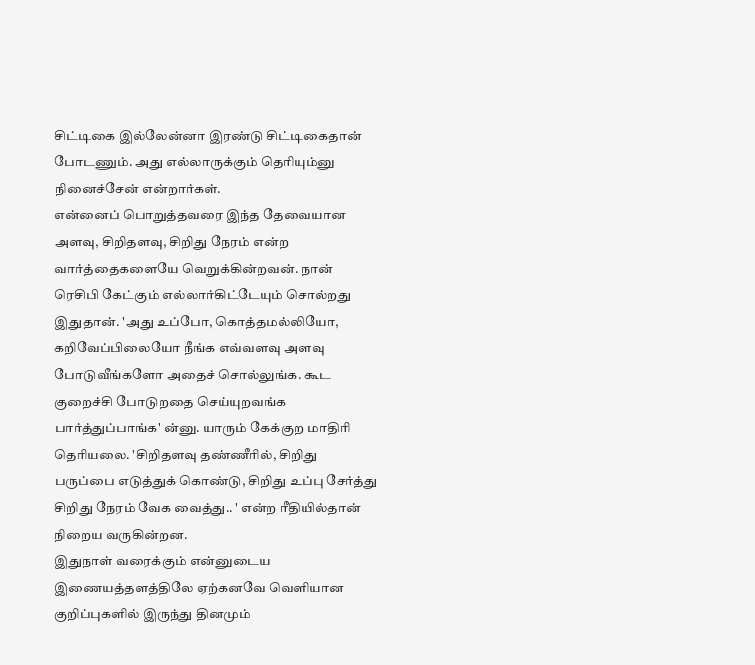சிட்டிகை இல்லேன்னா இரண்டு சிட்டிகைதான் போடணும். அது எல்லாருக்கும் தெரியும்னு நினைச்சேன் என்றார்கள்.
என்னைப் பொறுத்தவரை இந்த தேவையான அளவு, சிறிதளவு, சிறிது நேரம் என்ற வார்த்தைகளையே வெறுக்கின்றவன். நான் ரெசிபி கேட்கும் எல்லார்கிட்டேயும் சொல்றது இதுதான். 'அது உப்போ, கொத்தமல்லியோ, கறிவேப்பிலையோ நீங்க எவ்வளவு அளவு போடுவீங்களோ அதைச் சொல்லுங்க. கூட குறைச்சி போடுறதை செய்யுறவங்க பார்த்துப்பாங்க' ன்னு. யாரும் கேக்குற மாதிரி தெரியலை. 'சிறிதளவு தண்ணீரில், சிறிது பருப்பை எடுத்துக் கொண்டு, சிறிது உப்பு சேர்த்து சிறிது நேரம் வேக வைத்து.. ' என்ற ரீதியில்தான் நிறைய வருகின்றன.
இதுநாள் வரைக்கும் என்னுடைய இணையத்தளத்திலே ஏற்கனவே வெளியான குறிப்புகளில் இருந்து தினமும்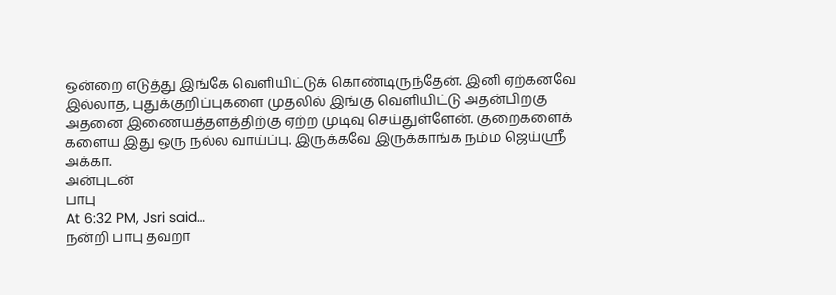ஒன்றை எடுத்து இங்கே வெளியிட்டுக் கொண்டிருந்தேன். இனி ஏற்கனவே இல்லாத, புதுக்குறிப்புகளை முதலில் இங்கு வெளியிட்டு அதன்பிறகு அதனை இணையத்தளத்திற்கு ஏற்ற முடிவு செய்துள்ளேன். குறைகளைக் களைய இது ஒரு நல்ல வாய்ப்பு. இருக்கவே இருக்காங்க நம்ம ஜெய்ஸ்ரீ அக்கா.
அன்புடன்
பாபு
At 6:32 PM, Jsri said…
நன்றி பாபு தவறா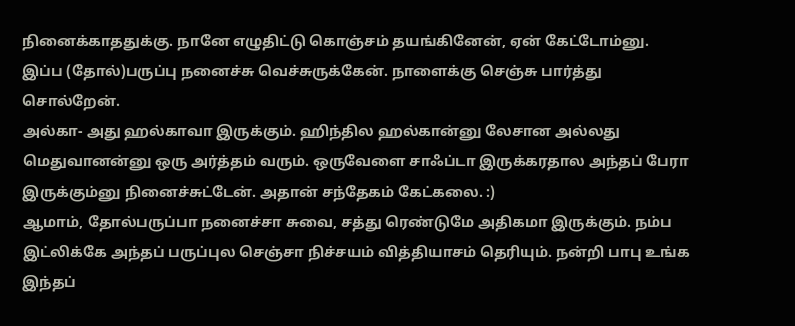நினைக்காததுக்கு. நானே எழுதிட்டு கொஞ்சம் தயங்கினேன், ஏன் கேட்டோம்னு. இப்ப (தோல்)பருப்பு நனைச்சு வெச்சுருக்கேன். நாளைக்கு செஞ்சு பார்த்து சொல்றேன்.
அல்கா- அது ஹல்காவா இருக்கும். ஹிந்தில ஹல்கான்னு லேசான அல்லது மெதுவானன்னு ஒரு அர்த்தம் வரும். ஒருவேளை சாஃப்டா இருக்கரதால அந்தப் பேரா இருக்கும்னு நினைச்சுட்டேன். அதான் சந்தேகம் கேட்கலை. :)
ஆமாம், தோல்பருப்பா நனைச்சா சுவை, சத்து ரெண்டுமே அதிகமா இருக்கும். நம்ப இட்லிக்கே அந்தப் பருப்புல செஞ்சா நிச்சயம் வித்தியாசம் தெரியும். நன்றி பாபு உங்க இந்தப்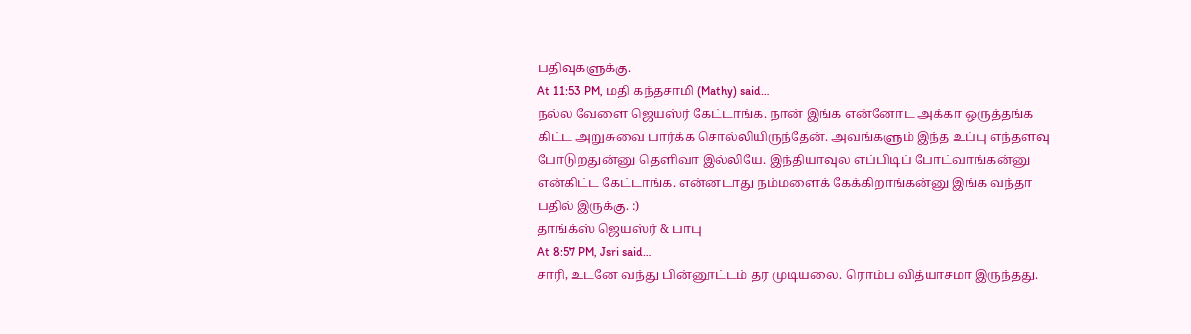பதிவுகளுக்கு.
At 11:53 PM, மதி கந்தசாமி (Mathy) said…
நல்ல வேளை ஜெயஸ்ர் கேட்டாங்க. நான் இங்க என்னோட அக்கா ஒருத்தங்க கிட்ட அறுசுவை பார்க்க சொல்லியிருந்தேன். அவங்களும் இந்த உப்பு எந்தளவு போடுறதுன்னு தெளிவா இல்லியே. இந்தியாவுல எப்பிடிப் போட்வாங்கன்னு என்கிட்ட கேட்டாங்க. என்னடாது நம்மளைக் கேக்கிறாங்கன்னு இங்க வந்தா பதில் இருக்கு. :)
தாங்க்ஸ் ஜெயஸ்ர் & பாபு
At 8:57 PM, Jsri said…
சாரி, உடனே வந்து பின்னூட்டம் தர முடியலை. ரொம்ப வித்யாசமா இருந்தது.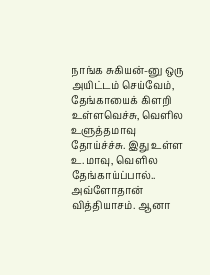நாங்க சுகியன்-னு ஒரு அயிட்டம் செய்வேம், தேங்காயைக் கிளறி உள்ளவெச்சு, வெளில உளுத்தமாவு தோய்ச்ச்சு. இது உள்ள உ.மாவு, வெளில தேங்காய்ப்பால்.. அவ்ளோதான் வித்தியாசம். ஆனா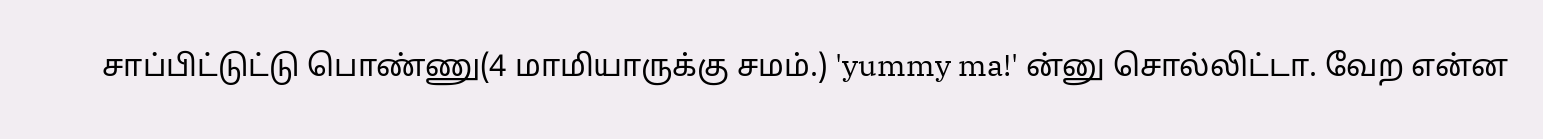சாப்பிட்டுட்டு பொண்ணு(4 மாமியாருக்கு சமம்.) 'yummy ma!' ன்னு சொல்லிட்டா. வேற என்ன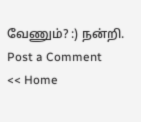வேணும்? :) நன்றி.
Post a Comment
<< Home